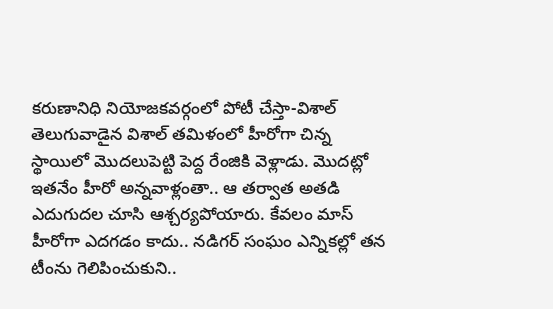కరుణానిధి నియోజకవర్గంలో పోటీ చేస్తా-విశాల్
తెలుగువాడైన విశాల్ తమిళంలో హీరోగా చిన్న స్థాయిలో మొదలుపెట్టి పెద్ద రేంజికి వెళ్లాడు. మొదట్లో ఇతనేం హీరో అన్నవాళ్లంతా.. ఆ తర్వాత అతడి ఎదుగుదల చూసి ఆశ్చర్యపోయారు. కేవలం మాస్ హీరోగా ఎదగడం కాదు.. నడిగర్ సంఘం ఎన్నికల్లో తన టీంను గెలిపించుకుని..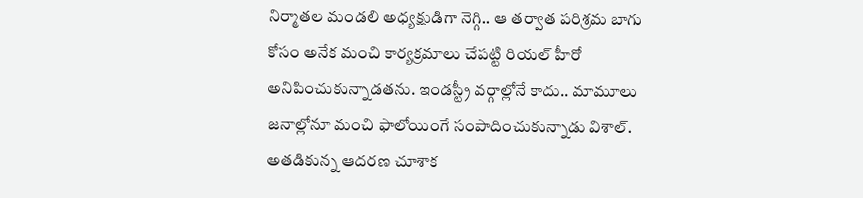నిర్మాతల మండలి అధ్యక్షుడిగా నెగ్గి.. ఆ తర్వాత పరిశ్రమ బాగు కోసం అనేక మంచి కార్యక్రమాలు చేపట్టి రియల్ హీరో అనిపించుకున్నాడతను. ఇండస్ట్రీ వర్గాల్లోనే కాదు.. మామూలు జనాల్లోనూ మంచి ఫాలోయింగే సంపాదించుకున్నాడు విశాల్. అతడికున్న ఆదరణ చూశాక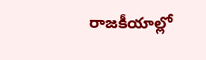రాజకీయాల్లో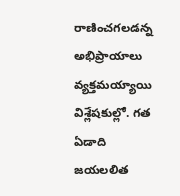రాణించగలడన్న అభిప్రాయాలు వ్యక్తమయ్యాయి విశ్లేషకుల్లో. గత ఏడాది జయలలిత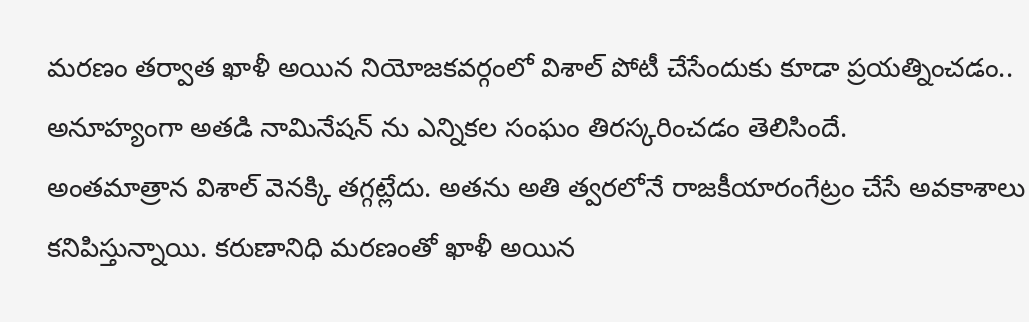మరణం తర్వాత ఖాళీ అయిన నియోజకవర్గంలో విశాల్ పోటీ చేసేందుకు కూడా ప్రయత్నించడం.. అనూహ్యంగా అతడి నామినేషన్ ను ఎన్నికల సంఘం తిరస్కరించడం తెలిసిందే.
అంతమాత్రాన విశాల్ వెనక్కి తగ్గట్లేదు. అతను అతి త్వరలోనే రాజకీయారంగేట్రం చేసే అవకాశాలు కనిపిస్తున్నాయి. కరుణానిధి మరణంతో ఖాళీ అయిన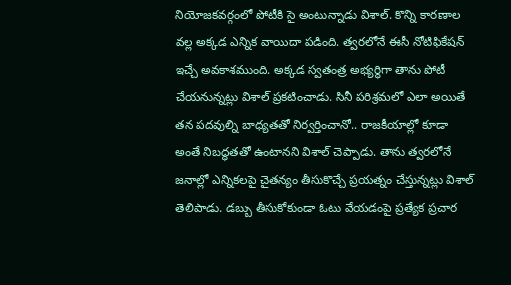నియోజకవర్గంలో పోటీకి సై అంటున్నాడు విశాల్. కొన్ని కారణాల వల్ల అక్కడ ఎన్నిక వాయిదా పడింది. త్వరలోనే ఈసీ నోటిఫికేషన్ ఇచ్చే అవకాశముంది. అక్కడ స్వతంత్ర అభ్యర్థిగా తాను పోటీ చేయనున్నట్లు విశాల్ ప్రకటించాడు. సినీ పరిశ్రమలో ఎలా అయితే తన పదవుల్ని బాధ్యతతో నిర్వర్తించానో.. రాజకీయాల్లో కూడా అంతే నిబద్ధతతో ఉంటానని విశాల్ చెప్పాడు. తాను త్వరలోనే జనాల్లో ఎన్నికలపై చైతన్యం తీసుకొచ్చే ప్రయత్నం చేస్తున్నట్లు విశాల్ తెలిపాడు. డబ్బు తీసుకోకుండా ఓటు వేయడంపై ప్రత్యేక ప్రచార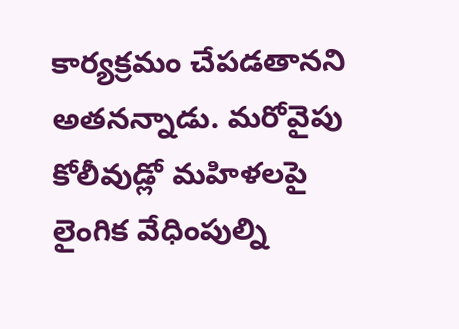కార్యక్రమం చేపడతానని అతనన్నాడు. మరోవైపు కోలీవుడ్లో మహిళలపై లైంగిక వేధింపుల్ని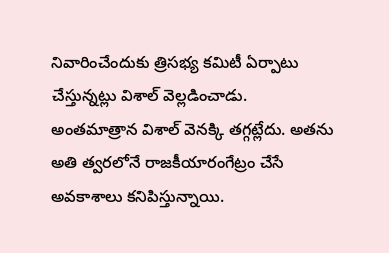నివారించేందుకు త్రిసభ్య కమిటీ ఏర్పాటు చేస్తున్నట్లు విశాల్ వెల్లడించాడు.
అంతమాత్రాన విశాల్ వెనక్కి తగ్గట్లేదు. అతను అతి త్వరలోనే రాజకీయారంగేట్రం చేసే అవకాశాలు కనిపిస్తున్నాయి.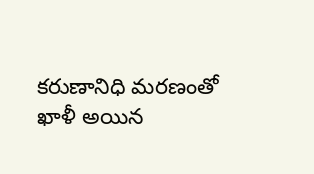కరుణానిధి మరణంతో ఖాళీ అయిన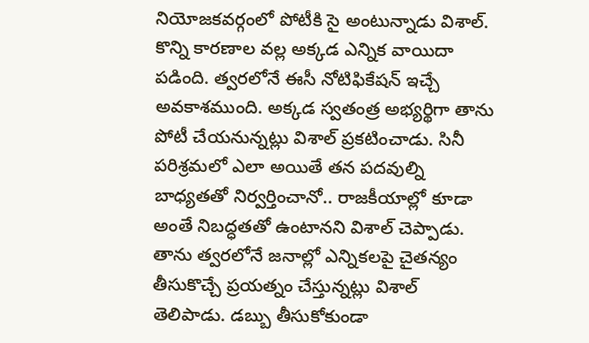నియోజకవర్గంలో పోటీకి సై అంటున్నాడు విశాల్. కొన్ని కారణాల వల్ల అక్కడ ఎన్నిక వాయిదా పడింది. త్వరలోనే ఈసీ నోటిఫికేషన్ ఇచ్చే అవకాశముంది. అక్కడ స్వతంత్ర అభ్యర్థిగా తాను పోటీ చేయనున్నట్లు విశాల్ ప్రకటించాడు. సినీ పరిశ్రమలో ఎలా అయితే తన పదవుల్ని బాధ్యతతో నిర్వర్తించానో.. రాజకీయాల్లో కూడా అంతే నిబద్ధతతో ఉంటానని విశాల్ చెప్పాడు. తాను త్వరలోనే జనాల్లో ఎన్నికలపై చైతన్యం తీసుకొచ్చే ప్రయత్నం చేస్తున్నట్లు విశాల్ తెలిపాడు. డబ్బు తీసుకోకుండా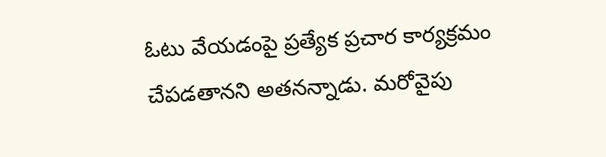ఓటు వేయడంపై ప్రత్యేక ప్రచార కార్యక్రమం చేపడతానని అతనన్నాడు. మరోవైపు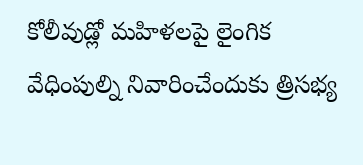కోలీవుడ్లో మహిళలపై లైంగిక వేధింపుల్ని నివారించేందుకు త్రిసభ్య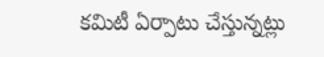కమిటీ ఏర్పాటు చేస్తున్నట్లు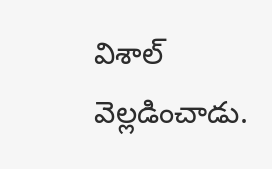విశాల్ వెల్లడించాడు.